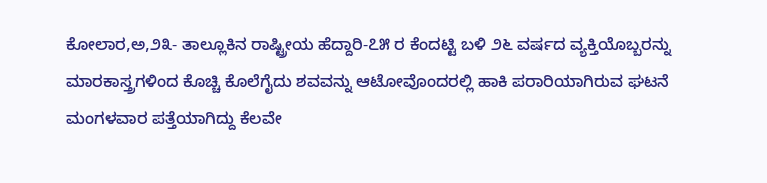ಕೋಲಾರ,ಅ,೨೩- ತಾಲ್ಲೂಕಿನ ರಾಷ್ಟ್ರೀಯ ಹೆದ್ದಾರಿ-೭೫ ರ ಕೆಂದಟ್ಟಿ ಬಳಿ ೨೬ ವರ್ಷದ ವ್ಯಕ್ತಿಯೊಬ್ಬರನ್ನು ಮಾರಕಾಸ್ತ್ರಗಳಿಂದ ಕೊಚ್ಚಿ ಕೊಲೆಗೈದು ಶವವನ್ನು ಆಟೋವೊಂದರಲ್ಲಿ ಹಾಕಿ ಪರಾರಿಯಾಗಿರುವ ಘಟನೆ ಮಂಗಳವಾರ ಪತ್ತೆಯಾಗಿದ್ದು ಕೆಲವೇ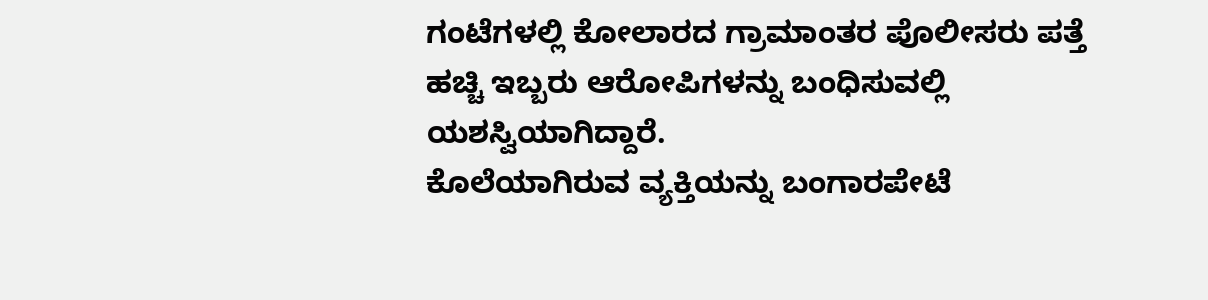ಗಂಟೆಗಳಲ್ಲಿ ಕೋಲಾರದ ಗ್ರಾಮಾಂತರ ಪೊಲೀಸರು ಪತ್ತೆ ಹಚ್ಚಿ ಇಬ್ಬರು ಆರೋಪಿಗಳನ್ನು ಬಂಧಿಸುವಲ್ಲಿ ಯಶಸ್ವಿಯಾಗಿದ್ದಾರೆ.
ಕೊಲೆಯಾಗಿರುವ ವ್ಯಕ್ತಿಯನ್ನು ಬಂಗಾರಪೇಟೆ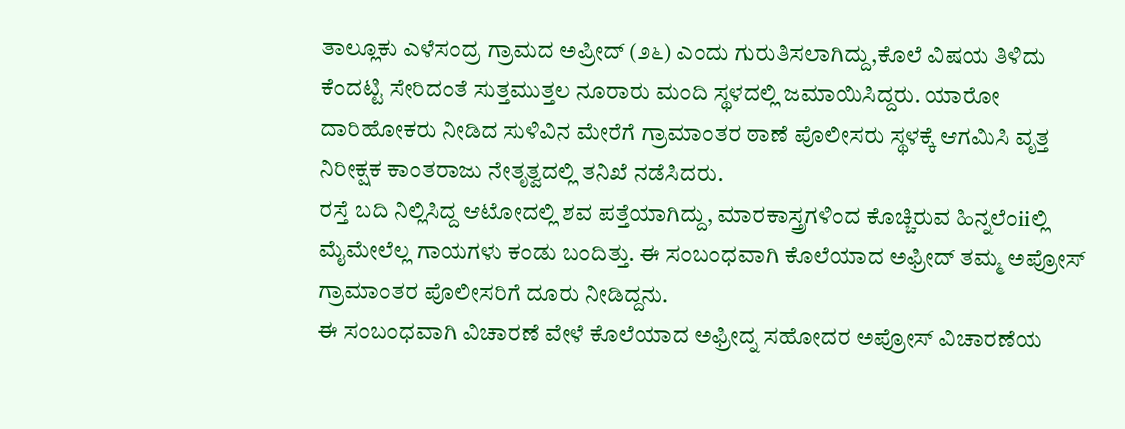ತಾಲ್ಲೂಕು ಎಳೆಸಂದ್ರ ಗ್ರಾಮದ ಅಪ್ರೀದ್ (೨೬) ಎಂದು ಗುರುತಿಸಲಾಗಿದ್ದು,ಕೊಲೆ ವಿಷಯ ತಿಳಿದು ಕೆಂದಟ್ಟಿ ಸೇರಿದಂತೆ ಸುತ್ತಮುತ್ತಲ ನೂರಾರು ಮಂದಿ ಸ್ಥಳದಲ್ಲಿ ಜಮಾಯಿಸಿದ್ದರು. ಯಾರೋ ದಾರಿಹೋಕರು ನೀಡಿದ ಸುಳಿವಿನ ಮೇರೆಗೆ ಗ್ರಾಮಾಂತರ ಠಾಣೆ ಪೊಲೀಸರು ಸ್ಥಳಕ್ಕೆ ಆಗಮಿಸಿ ವೃತ್ತ ನಿರೀಕ್ಷಕ ಕಾಂತರಾಜು ನೇತೃತ್ವದಲ್ಲಿ ತನಿಖೆ ನಡೆಸಿದರು.
ರಸ್ತೆ ಬದಿ ನಿಲ್ಲಿಸಿದ್ದ ಆಟೋದಲ್ಲಿ ಶವ ಪತ್ತೆಯಾಗಿದ್ದು, ಮಾರಕಾಸ್ತ್ರಗಳಿಂದ ಕೊಚ್ಚಿರುವ ಹಿನ್ನಲೆಂiiಲ್ಲಿ ಮೈಮೇಲೆಲ್ಲ ಗಾಯಗಳು ಕಂಡು ಬಂದಿತ್ತು. ಈ ಸಂಬಂಧವಾಗಿ ಕೊಲೆಯಾದ ಅಫ್ರೀದ್ ತಮ್ಮ ಅಪ್ರೋಸ್ ಗ್ರಾಮಾಂತರ ಪೊಲೀಸರಿಗೆ ದೂರು ನೀಡಿದ್ದನು.
ಈ ಸಂಬಂಧವಾಗಿ ವಿಚಾರಣೆ ವೇಳೆ ಕೊಲೆಯಾದ ಅಫ್ರೀದ್ನ ಸಹೋದರ ಅಪ್ರೋಸ್ ವಿಚಾರಣೆಯ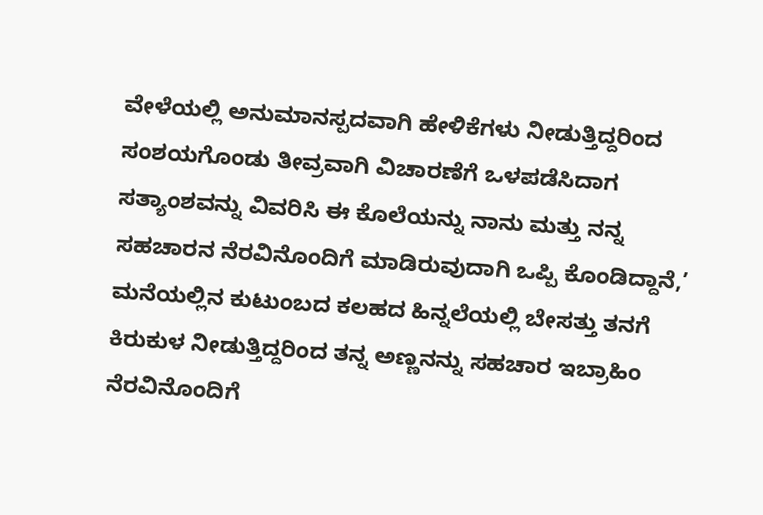ವೇಳೆಯಲ್ಲಿ ಅನುಮಾನಸ್ಪದವಾಗಿ ಹೇಳಿಕೆಗಳು ನೀಡುತ್ತಿದ್ದರಿಂದ ಸಂಶಯಗೊಂಡು ತೀವ್ರವಾಗಿ ವಿಚಾರಣೆಗೆ ಒಳಪಡೆಸಿದಾಗ ಸತ್ಯಾಂಶವನ್ನು ವಿವರಿಸಿ ಈ ಕೊಲೆಯನ್ನು ನಾನು ಮತ್ತು ನನ್ನ ಸಹಚಾರನ ನೆರವಿನೊಂದಿಗೆ ಮಾಡಿರುವುದಾಗಿ ಒಪ್ಪಿ ಕೊಂಡಿದ್ದಾನೆ,’
ಮನೆಯಲ್ಲಿನ ಕುಟುಂಬದ ಕಲಹದ ಹಿನ್ನಲೆಯಲ್ಲಿ ಬೇಸತ್ತು ತನಗೆ ಕಿರುಕುಳ ನೀಡುತ್ತಿದ್ದರಿಂದ ತನ್ನ ಅಣ್ಣನನ್ನು ಸಹಚಾರ ಇಬ್ರಾಹಿಂ ನೆರವಿನೊಂದಿಗೆ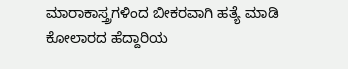ಮಾರಾಕಾಸ್ತ್ರಗಳಿಂದ ಬೀಕರವಾಗಿ ಹತ್ಯೆ ಮಾಡಿ ಕೋಲಾರದ ಹೆದ್ದಾರಿಯ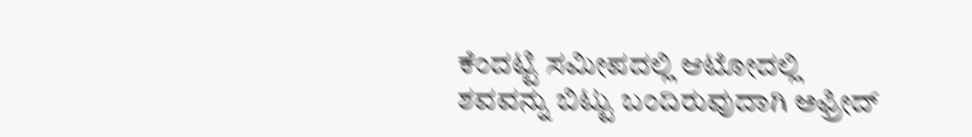ಕೆಂದಟ್ಟಿ ಸಮೀಪದಲ್ಲಿ ಆಟೋದಲ್ಲಿ ಶವವನ್ನು ಬಿಟ್ಟು ಬಂದಿರುವುದಾಗಿ ಅಫ್ರೀದ್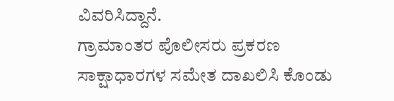ವಿವರಿಸಿದ್ದಾನೆ.
ಗ್ರಾಮಾಂತರ ಪೊಲೀಸರು ಪ್ರಕರಣ ಸಾಕ್ಷಾಧಾರಗಳ ಸಮೇತ ದಾಖಲಿಸಿ ಕೊಂಡು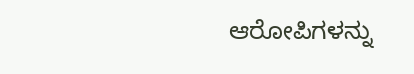ಆರೋಪಿಗಳನ್ನು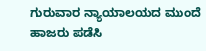ಗುರುವಾರ ನ್ಯಾಯಾಲಯದ ಮುಂದೆ ಹಾಜರು ಪಡೆಸಿ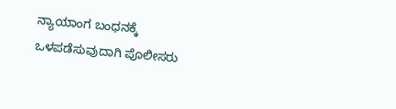ನ್ಯಾಯಾಂಗ ಬಂಧನಕ್ಕೆ ಒಳಪಡೆಸುವುದಾಗಿ ಪೊಲೀಸರು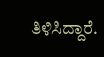ತಿಳಿಸಿದ್ದಾರೆ.